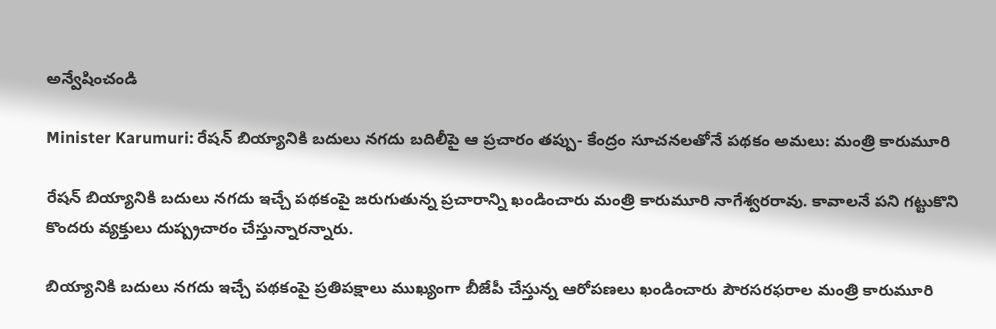అన్వేషించండి

Minister Karumuri: రేషన్ బియ్యానికి బదులు నగదు బదిలీపై ఆ ప్రచారం తప్పు- కేంద్రం సూచనలతోనే పథకం అమలు: మంత్రి కారుమూరి

రేషన్ బియ్యానికి బదులు నగదు ఇచ్చే పథకంపై జరుగుతున్న ప్రచారాన్ని ఖండించారు మంత్రి కారుమూరి నాగేశ్వరరావు. కావాలనే పని గట్టుకొని కొందరు వ్యక్తులు దుష్ప్రచారం చేస్తున్నారన్నారు.

బియ్యానికి బదులు నగదు ఇచ్చే పథకంపై ప్రతిపక్షాలు ముఖ్యంగా బీజేపీ చేస్తున్న ఆరోపణలు ఖండించారు పౌరసరఫరాల మంత్రి కారుమూరి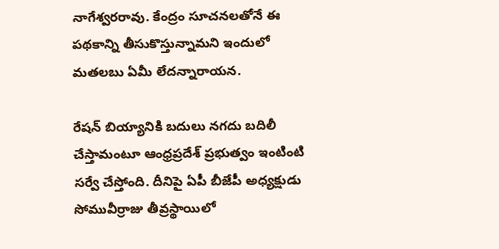నాగేశ్వరరావు. కేంద్రం సూచనలతోనే ఈ పథకాన్ని తీసుకొస్తున్నామని ఇందులో మతలబు ఏమీ లేదన్నారాయన.

రేషన్ బియ్యానికి బదులు నగదు బదిలీ చేస్తామంటూ ఆంధ్రప్రదేశ్ ప్రభుత్వం ఇంటింటి సర్వే చేస్తోంది. దీనిపై ఏపీ బీజేపీ అధ్యక్షుడు సోమువీర్రాజు తీవ్రస్థాయిలో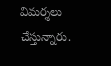విమర్శలు చేస్తున్నారు.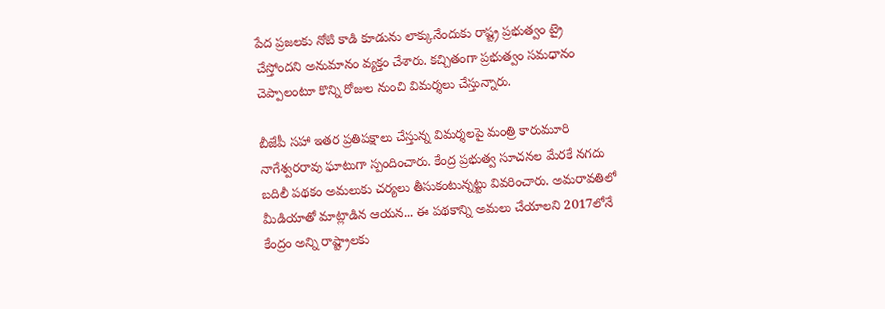పేద ప్రజలకు నోటి కాడి కూడును లాక్కునేందుకు రాష్ట్ర ప్రభుత్వం ట్రై చేస్తోందని అనుమానం వ్యక్తం చేశారు. కచ్చితంగా ప్రభుత్వం సమధానం చెప్పాలంటూ కొన్ని రోజుల నుంచి విమర్శలు చేస్తున్నారు.

బీజేపీ సహా ఇతర ప్రతిపక్షాలు చేస్తున్న విమర్శలపై మంత్రి కారుమూరి నాగేశ్వరరావు ఘాటుగా స్పందించారు. కేంద్ర ప్రభుత్వ సూచనల మేరకే నగదు బదిలీ పథకం అమలుకు చర్యలు తీసుకంటున్నట్టు వివరించారు. అమరావతిలో మీడియాతో మాట్లాడిన ఆయన... ఈ పథకాన్ని అమలు చేయాలని 2017లోనే  కేంద్రం అన్ని రాష్ట్రాలకు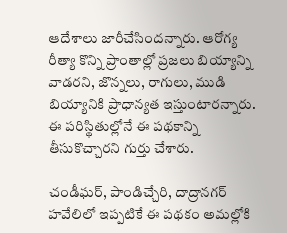ఆదేశాలు జారీచేసిందన్నారు. ఆరోగ్య రీత్యా కొన్ని ప్రాంతాల్లో ప్రజలు బియ్యాన్ని వాడరని, జొన్నలు, రాగులు, ముడి బియ్యానికి ప్రాధాన్యత ఇస్తుంటారన్నారు. ఈ పరిస్థితుల్లోనే ఈ పథకాన్ని తీసుకొచ్చారని గుర్తు చేశారు.

చండీఘర్, పాండిచ్చేరి, దాద్రానగర్ హవేలిలో ఇప్పటికే ఈ పథకం అమల్లోకి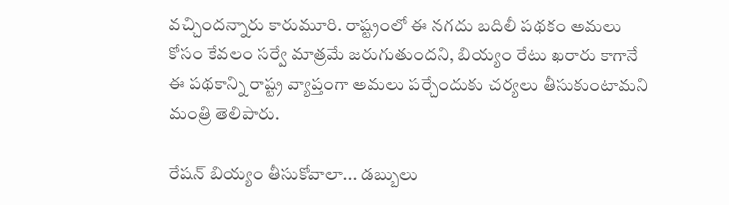వచ్చిందన్నారు కారుమూరి. రాష్ట్రంలో ఈ నగదు బదిలీ పథకం అమలు కోసం కేవలం సర్వే మాత్రమే జరుగుతుందని, బియ్యం రేటు ఖరారు కాగానే ఈ పథకాన్ని రాష్ట్ర వ్యాప్తంగా అమలు పర్చేందుకు చర్యలు తీసుకుంటామని మంత్రి తెలిపారు.

రేషన్ బియ్యం తీసుకోవాలా... డబ్బులు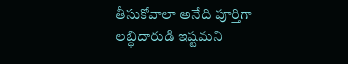తీసుకోవాలా అనేది పూర్తిగా లబ్ధిదారుడి ఇష్టమని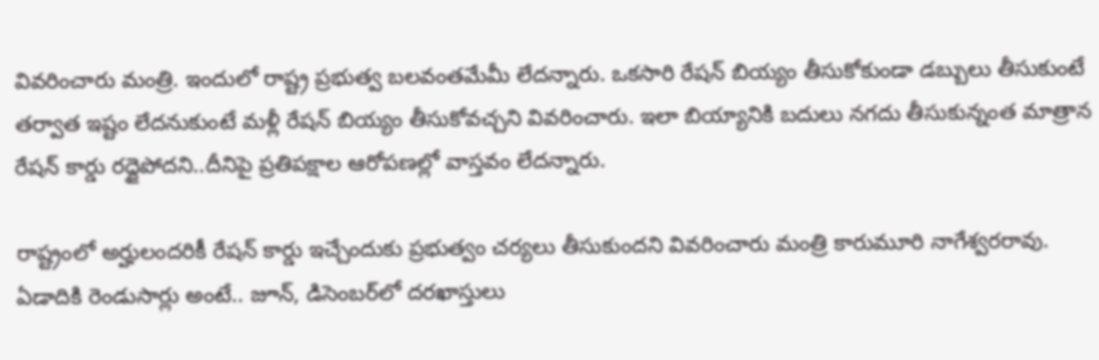వివరించారు మంత్రి. ఇందులో రాష్ట్ర ప్రభుత్వ బలవంతమేమీ లేదన్నారు. ఒకసారి రేషన్‌ బియ్యం తీసుకోకుండా డబ్బులు తీసుకుంటే తర్వాత ఇష్టం లేదనుకుంటే మళ్లీ రేషన్‌ బియ్యం తీసుకోవచ్చని వివరించారు. ఇలా బియ్యానికి బదులు నగదు తీసుకున్నంత మాత్రాన రేషన్ కార్డు రద్దైపోదని..దీనిపై ప్రతిపక్షాల ఆరోపణల్లో వాస్తవం లేదన్నారు.

రాష్ట్రంలో అర్హులందరికీ రేషన్ కార్డు ఇచ్చేందుకు ప్రభుత్వం చర్యలు తీసుకుందని వివరించారు మంత్రి కారుమూరి నాగేశ్వరరావు. ఏడాదికి రెండుసార్లు అంటే.. జూన్, డిసెంబర్‌లో దరఖాస్తులు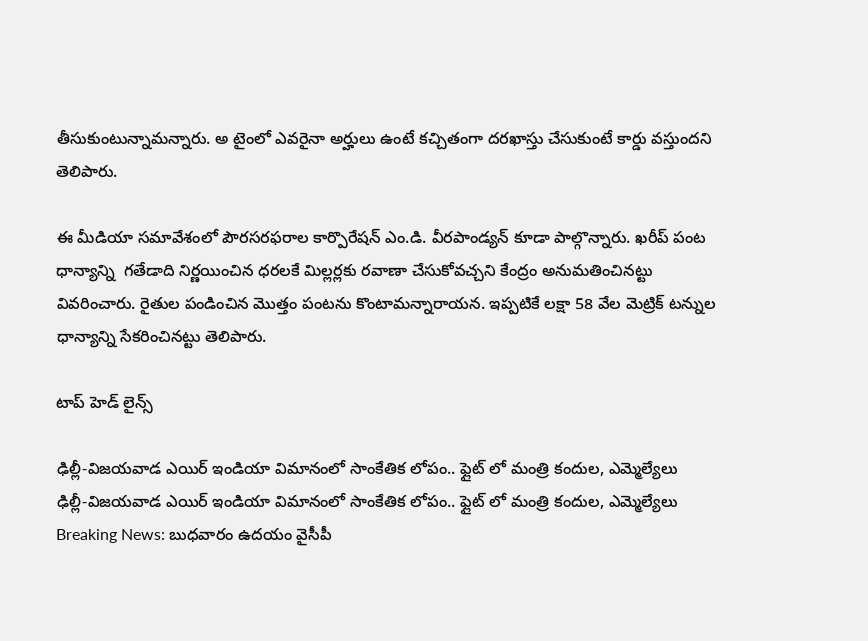తీసుకుంటున్నామన్నారు. అ టైంలో ఎవరైనా అర్హులు ఉంటే కచ్చితంగా దరఖాస్తు చేసుకుంటే కార్డు వస్తుందని తెలిపారు.

ఈ మీడియా సమావేశంలో పౌరసరఫరాల కార్పొరేషన్ ఎం.డి. వీరపాండ్యన్ కూడా పాల్గొన్నారు. ఖరీప్ పంట ధాన్యాన్ని  గతేడాది నిర్ణయించిన ధరలకే మిల్లర్లకు రవాణా చేసుకోవచ్చని కేంద్రం అనుమతించినట్టు వివరించారు. రైతుల పండించిన మొత్తం పంటను కొంటామన్నారాయన. ఇప్పటికే లక్షా 58 వేల మెట్రిక్ టన్నుల ధాన్యాన్ని సేకరించినట్టు తెలిపారు.

టాప్ హెడ్ లైన్స్

ఢిల్లీ-విజయవాడ ఎయిర్ ఇండియా విమానంలో సాంకేతిక లోపం.. ఫ్లైట్ లో మంత్రి కందుల, ఎమ్మెల్యేలు
ఢిల్లీ-విజయవాడ ఎయిర్ ఇండియా విమానంలో సాంకేతిక లోపం.. ఫ్లైట్ లో మంత్రి కందుల, ఎమ్మెల్యేలు
Breaking News: బుధవారం ఉదయం వైసీపీ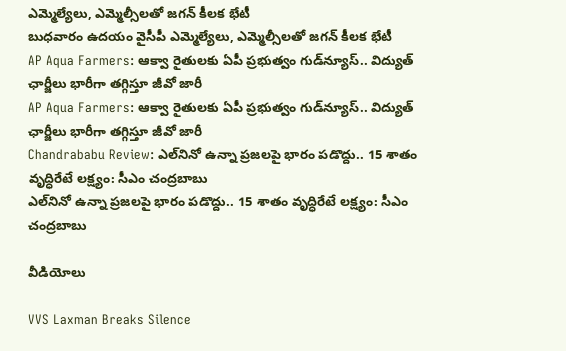ఎమ్మెల్యేలు, ఎమ్మెల్సీలతో జగన్ కీలక భేటీ
బుధవారం ఉదయం వైసీపీ ఎమ్మెల్యేలు, ఎమ్మెల్సీలతో జగన్ కీలక భేటీ
AP Aqua Farmers: ఆక్వా రైతులకు ఏపీ ప్రభుత్వం గుడ్‌న్యూస్.. విద్యుత్ ఛార్జీలు భారీగా తగ్గిస్తూ జీవో జారీ
AP Aqua Farmers: ఆక్వా రైతులకు ఏపీ ప్రభుత్వం గుడ్‌న్యూస్.. విద్యుత్ ఛార్జీలు భారీగా తగ్గిస్తూ జీవో జారీ
Chandrababu Review: ఎల్‌నినో ఉన్నా ప్రజలపై భారం పడొద్దు.. 15 శాతం వృద్ధిరేటే లక్ష్యం: సీఎం చంద్రబాబు
ఎల్‌నినో ఉన్నా ప్రజలపై భారం పడొద్దు.. 15 శాతం వృద్ధిరేటే లక్ష్యం: సీఎం చంద్రబాబు

వీడియోలు

VVS Laxman Breaks Silence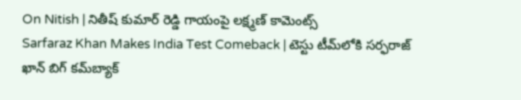On Nitish | నితీష్ కుమార్ రెడ్డి గాయంపై లక్ష్మణ్ కామెంట్స్
Sarfaraz Khan Makes India Test Comeback | టెస్టు టీమ్‌లోకి సర్ఫరాజ్ ఖాన్ బిగ్ కమ్‌బ్యాక్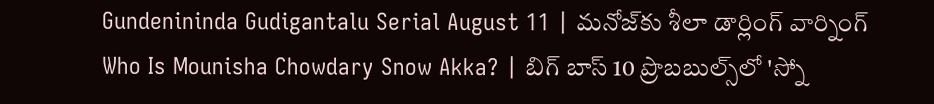Gundenininda Gudigantalu Serial August 11 | మనోజ్‌కు శీలా డార్లింగ్ వార్నింగ్
Who Is Mounisha Chowdary Snow Akka? | బిగ్ బాస్ 10 ప్రొబబుల్స్‌లో 'స్నో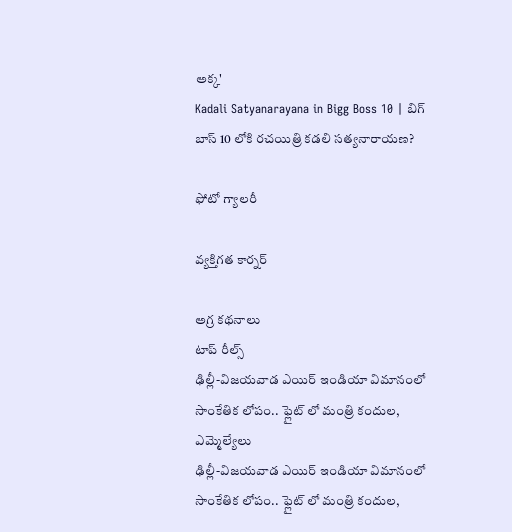అక్క'
Kadali Satyanarayana in Bigg Boss 10 | బిగ్ బాస్ 10 లోకి రచయిత్రి కడలి సత్యనారాయణ?

ఫోటో గ్యాలరీ

వ్యక్తిగత కార్నర్

అగ్ర కథనాలు
టాప్ రీల్స్
ఢిల్లీ-విజయవాడ ఎయిర్ ఇండియా విమానంలో సాంకేతిక లోపం.. ఫ్లైట్ లో మంత్రి కందుల, ఎమ్మెల్యేలు
ఢిల్లీ-విజయవాడ ఎయిర్ ఇండియా విమానంలో సాంకేతిక లోపం.. ఫ్లైట్ లో మంత్రి కందుల,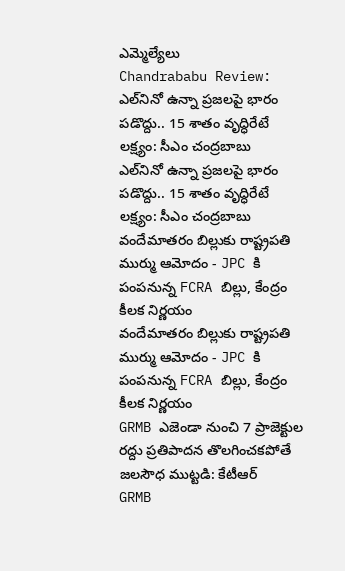ఎమ్మెల్యేలు
Chandrababu Review: ఎల్‌నినో ఉన్నా ప్రజలపై భారం పడొద్దు.. 15 శాతం వృద్ధిరేటే లక్ష్యం: సీఎం చంద్రబాబు
ఎల్‌నినో ఉన్నా ప్రజలపై భారం పడొద్దు.. 15 శాతం వృద్ధిరేటే లక్ష్యం: సీఎం చంద్రబాబు
వందేమాతరం బిల్లుకు రాష్ట్రపతి ముర్ము ఆమోదం - JPC కి పంపనున్న FCRA బిల్లు, కేంద్రం కీలక నిర్ణయం
వందేమాతరం బిల్లుకు రాష్ట్రపతి ముర్ము ఆమోదం - JPC కి పంపనున్న FCRA బిల్లు, కేంద్రం కీలక నిర్ణయం
GRMB ఎజెండా నుంచి 7 ప్రాజెక్టుల రద్దు ప్రతిపాదన తొలగించకపోతే జలసౌధ ముట్టడి: కేటీఆర్
GRMB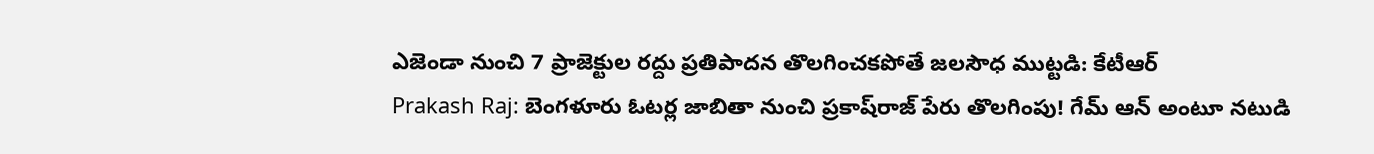ఎజెండా నుంచి 7 ప్రాజెక్టుల రద్దు ప్రతిపాదన తొలగించకపోతే జలసౌధ ముట్టడి: కేటీఆర్
Prakash Raj: బెంగళూరు ఓటర్ల జాబితా నుంచి ప్రకాష్‌రాజ్ పేరు తొలగింపు! గేమ్‌ ఆన్ అంటూ నటుడి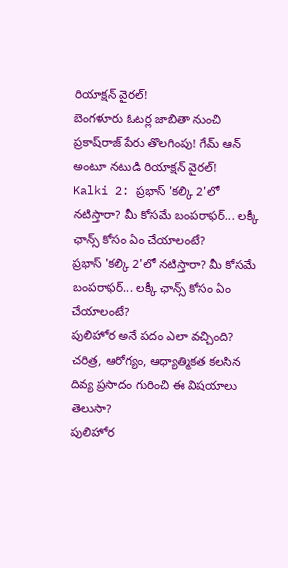రియాక్షన్ వైరల్!
బెంగళూరు ఓటర్ల జాబితా నుంచి ప్రకాష్‌రాజ్ పేరు తొలగింపు! గేమ్‌ ఆన్ అంటూ నటుడి రియాక్షన్ వైరల్!
Kalki 2: ప్రభాస్‌ 'కల్కి 2'లో నటిస్తారా? మీ కోసమే బంపరాఫర్... లక్కీ ఛాన్స్ కోసం ఏం చేయాలంటే?
ప్రభాస్‌ 'కల్కి 2'లో నటిస్తారా? మీ కోసమే బంపరాఫర్... లక్కీ ఛాన్స్ కోసం ఏం చేయాలంటే?
పులిహోర అనే పదం ఎలా వచ్చింది? చరిత్ర, ఆరోగ్యం, ఆధ్యాత్మికత కలసిన దివ్య ప్రసాదం గురించి ఈ విషయాలు తెలుసా?
పులిహోర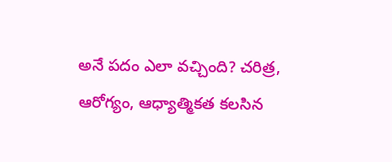అనే పదం ఎలా వచ్చింది? చరిత్ర, ఆరోగ్యం, ఆధ్యాత్మికత కలసిన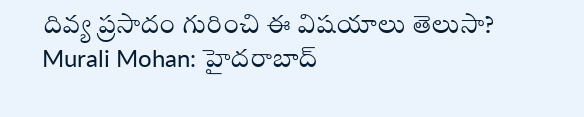దివ్య ప్రసాదం గురించి ఈ విషయాలు తెలుసా?
Murali Mohan: హైదరాబాద్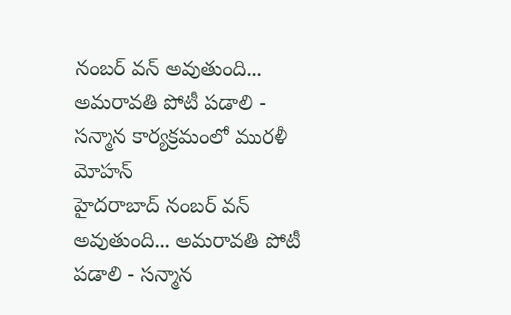నంబర్ వన్ అవుతుంది... అమరావతి పోటీ పడాలి - సన్మాన కార్యక్రమంలో మురళీ మోహన్
హైదరాబాద్ నంబర్ వన్ అవుతుంది... అమరావతి పోటీ పడాలి - సన్మాన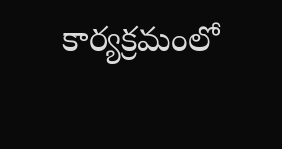కార్యక్రమంలో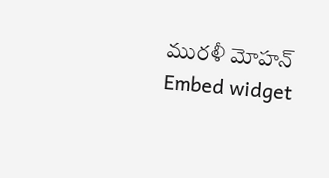మురళీ మోహన్
Embed widget